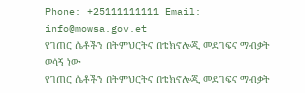Phone: +25111111111 Email: info@mowsa.gov.et
የገጠር ሴቶችን በትምህርትና በቴክኖሎጂ መደገፍና ማብቃት ወሳኝ ነው
የገጠር ሴቶችን በትምህርትና በቴክኖሎጂ መደገፍና ማብቃት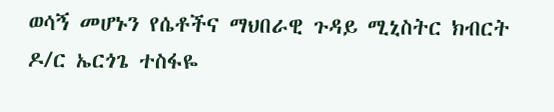ወሳኝ መሆኑን የሴቶችና ማህበራዊ ጉዳይ ሚኒስትር ክብርት ዶ/ር ኤርጎጌ ተስፋዬ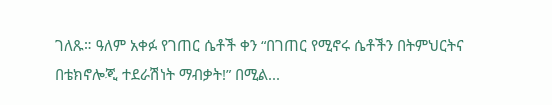ገለጹ። ዓለም አቀፉ የገጠር ሴቶች ቀን “በገጠር የሚኖሩ ሴቶችን በትምህርትና በቴክኖሎጂ ተደራሽነት ማብቃት!” በሚል...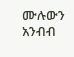ሙሉውን አንብብ